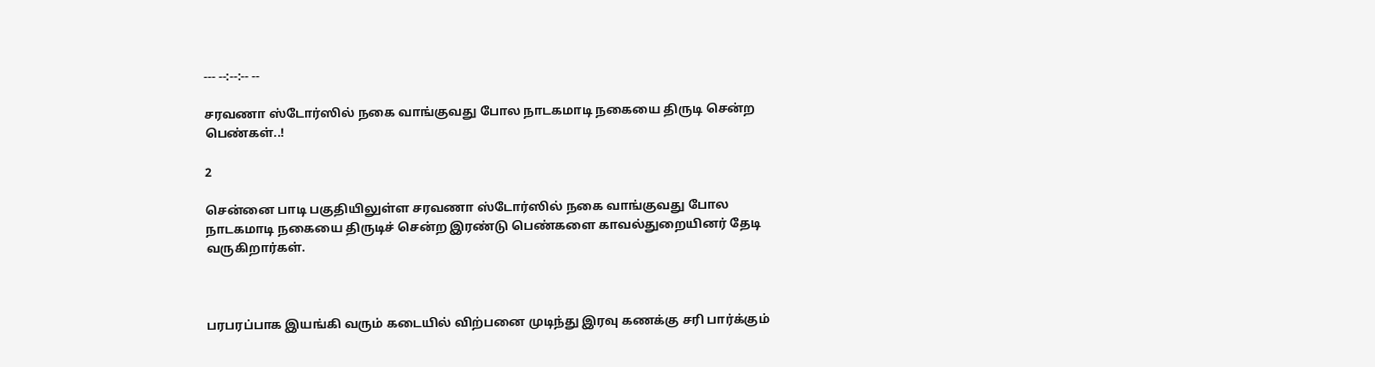--- --:--:-- --

சரவணா ஸ்டோர்ஸில் நகை வாங்குவது போல நாடகமாடி நகையை திருடி சென்ற பெண்கள்..!

2

சென்னை பாடி பகுதியிலுள்ள சரவணா ஸ்டோர்ஸில் நகை வாங்குவது போல நாடகமாடி நகையை திருடிச் சென்ற இரண்டு பெண்களை காவல்துறையினர் தேடி வருகிறார்கள்.



பரபரப்பாக இயங்கி வரும் கடையில் விற்பனை முடிந்து இரவு கணக்கு சரி பார்க்கும்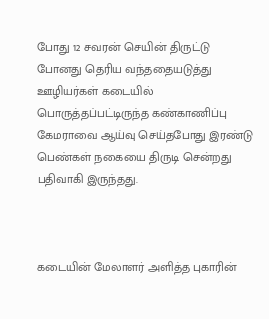போது 12 சவரன் செயின் திருட்டு போனது தெரிய வந்ததையடுத்து ஊழியர்கள் கடையில் பொருத்தப்பட்டிருந்த கண்காணிப்பு கேமராவை ஆய்வு செய்தபோது இரண்டு பெண்கள் நகையை திருடி சென்றது பதிவாகி இருந்தது.



கடையின் மேலாளர் அளித்த புகாரின்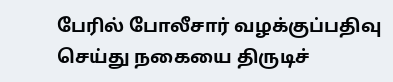பேரில் போலீசார் வழக்குப்பதிவு செய்து நகையை திருடிச்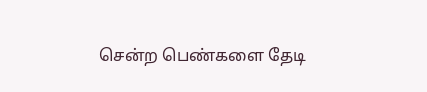சென்ற பெண்களை தேடி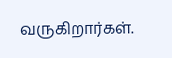வருகிறார்கள்.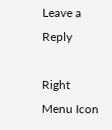Leave a Reply

Right Menu Icon